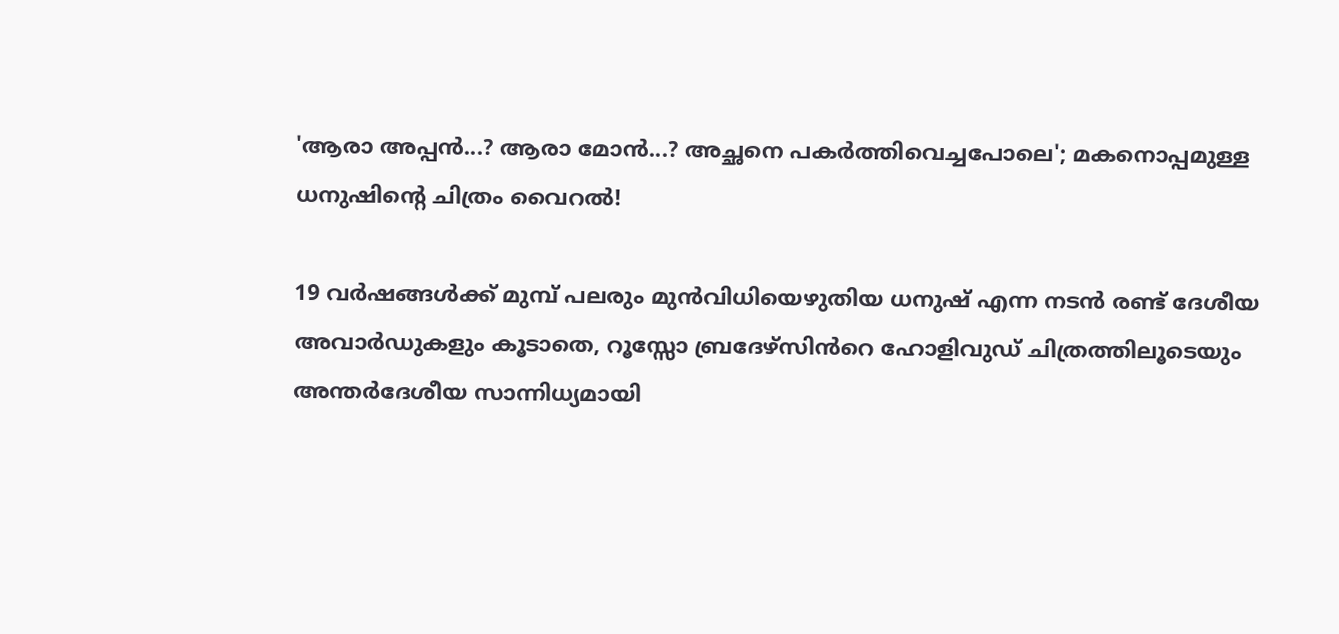'ആരാ അപ്പൻ...? ആരാ മോൻ...? അച്ഛനെ പകർത്തിവെച്ചപോലെ'; മകനൊപ്പമുള്ള ധനുഷിന്റെ ചിത്രം വൈറൽ!

19 വർഷങ്ങൾക്ക് മുമ്പ് പലരും മുൻവിധിയെഴുതിയ ധനുഷ് എന്ന നടൻ രണ്ട് ദേശീയ അവാർഡുകളും കൂടാതെ, റൂസ്സോ ബ്രദേഴ്‌സിൻറെ ഹോളിവുഡ് ചിത്രത്തിലൂടെയും അന്തർദേശീയ സാന്നിധ്യമായി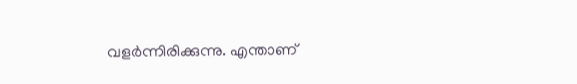വളർന്നിരിക്കുന്നു. എന്താണ്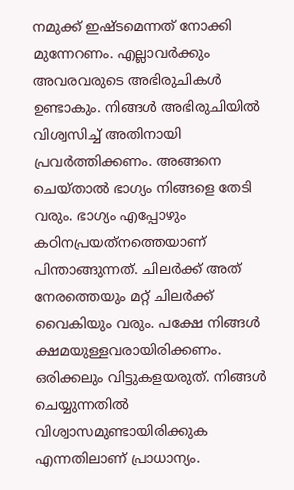നമുക്ക് ഇഷ്‌ടമെന്നത് നോക്കി മുന്നേറണം. എല്ലാവർക്കും അവരവരുടെ അഭിരുചികൾ ഉണ്ടാകും. നിങ്ങൾ അഭിരുചിയിൽ വിശ്വസിച്ച് അതിനായി പ്രവർത്തിക്കണം. അങ്ങനെ ചെയ്‌താൽ ഭാഗ്യം നിങ്ങളെ തേടി വരും. ഭാഗ്യം എപ്പോഴും കഠിനപ്രയത്‌നത്തെയാണ് പിന്താങ്ങുന്നത്. ചിലർക്ക് അത് നേരത്തെയും മറ്റ് ചിലർക്ക് വൈകിയും വരും. പക്ഷേ നിങ്ങൾ ക്ഷമയുള്ളവരായിരിക്കണം. ഒരിക്കലും വിട്ടുകളയരുത്. നിങ്ങൾ ചെയ്യുന്നതിൽ വിശ്വാസമുണ്ടായിരിക്കുക എന്നതിലാണ് പ്രാധാന്യം.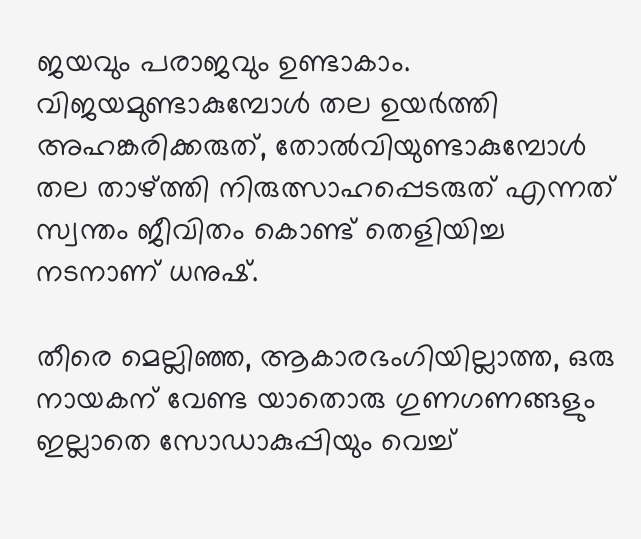ജയവും പരാജവും ഉണ്ടാകാം. വിജയമുണ്ടാകുമ്പോൾ തല ഉയർത്തി അഹങ്കരിക്കരുത്, തോൽവിയുണ്ടാകുമ്പോൾ തല താഴ്‌ത്തി നിരുത്സാഹപ്പെടരുത് എന്നത് സ്വന്തം ജീവിതം കൊണ്ട് തെളിയിച്ച നടനാണ് ധനുഷ്.

തീരെ മെല്ലിഞ്ഞ, ആകാരഭംഗിയില്ലാത്ത, ഒരു നായകന് വേണ്ട യാതൊരു ഗുണഗണങ്ങളും ഇല്ലാതെ സോഡാകുപ്പിയും വെച്ച്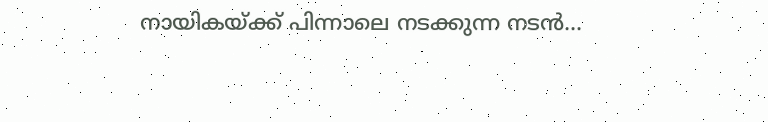നായികയ്‌ക്ക് പിന്നാലെ നടക്കുന്ന നടൻ...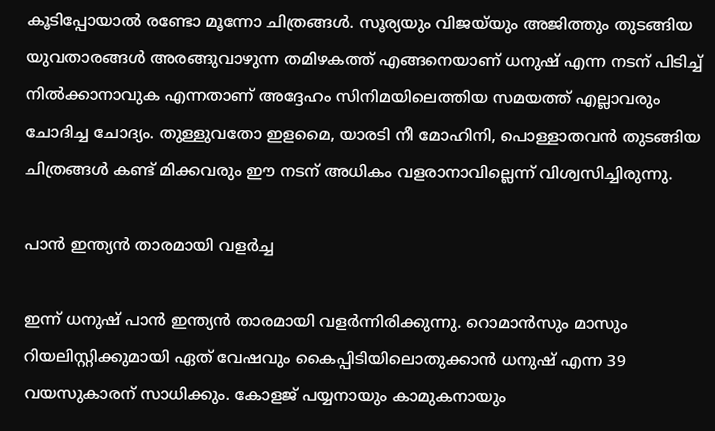കൂടിപ്പോയാൽ രണ്ടോ മൂന്നോ ചിത്രങ്ങൾ. സൂര്യയും വിജയ്‌യും അജിത്തും തുടങ്ങിയ യുവതാരങ്ങൾ അരങ്ങുവാഴുന്ന തമിഴകത്ത് എങ്ങനെയാണ് ധനുഷ് എന്ന നടന് പിടിച്ച് നിൽക്കാനാവുക എന്നതാണ് അദ്ദേഹം സിനിമയിലെത്തിയ സമയത്ത് എല്ലാവരും ചോദിച്ച ചോദ്യം. തുള്ളുവതോ ഇളമൈ, യാരടി നീ മോഹിനി, പൊള്ളാതവൻ തുടങ്ങിയ ചിത്രങ്ങൾ കണ്ട് മിക്കവരും ഈ നടന് അധികം വളരാനാവില്ലെന്ന് വിശ്വസിച്ചിരുന്നു.

പാൻ ഇന്ത്യൻ താരമായി വളർച്ച

ഇന്ന് ധനുഷ് പാൻ ഇന്ത്യൻ താരമായി വളർന്നിരിക്കുന്നു. റൊമാൻസും മാസും റിയലിസ്റ്റിക്കുമായി ഏത് വേഷവും കൈപ്പിടിയിലൊതുക്കാൻ ധനുഷ് എന്ന 39 വയസുകാരന് സാധിക്കും. കോളജ് പയ്യനായും കാമുകനായും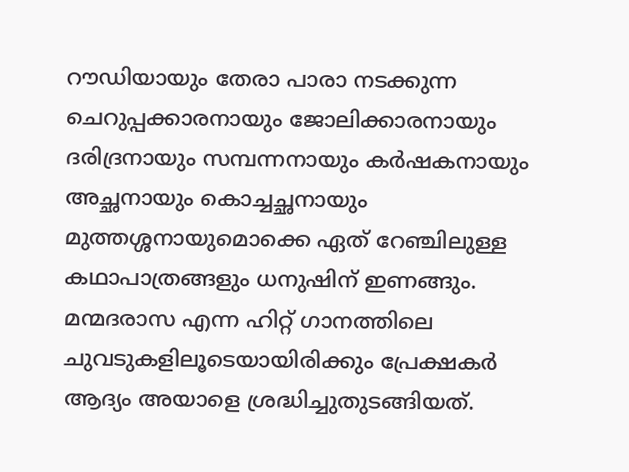റൗഡിയായും തേരാ പാരാ നടക്കുന്ന ചെറുപ്പക്കാരനായും ജോലിക്കാരനായും ദരിദ്രനായും സമ്പന്നനായും കർഷകനായും അച്ഛനായും കൊച്ചച്ഛനായും മുത്തശ്ശനായുമൊക്കെ ഏത് റേഞ്ചിലുള്ള കഥാപാത്രങ്ങളും ധനുഷിന് ഇണങ്ങും. മന്മദരാസ എന്ന ഹിറ്റ് ഗാനത്തിലെ ചുവടുകളിലൂടെയായിരിക്കും പ്രേക്ഷകർ ആദ്യം അയാളെ ശ്രദ്ധിച്ചുതുടങ്ങിയത്.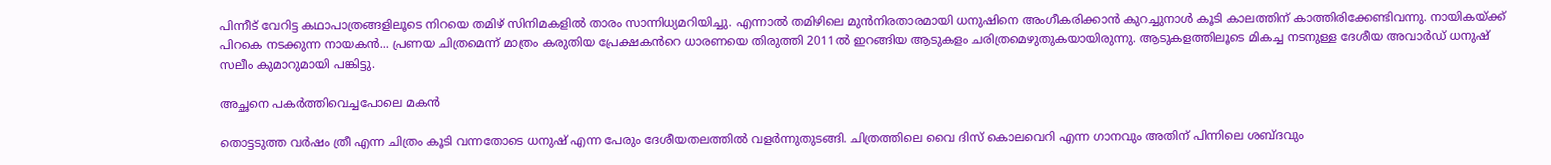പിന്നീട് വേറിട്ട കഥാപാത്രങ്ങളിലൂടെ നിറയെ തമിഴ്‌ സിനിമകളിൽ താരം സാന്നിധ്യമറിയിച്ചു. എന്നാൽ തമിഴിലെ മുൻനിരതാരമായി ധനുഷിനെ അംഗീകരിക്കാൻ കുറച്ചുനാൾ കൂടി കാലത്തിന് കാത്തിരിക്കേണ്ടിവന്നു. നായികയ്‌ക്ക് പിറകെ നടക്കുന്ന നായകൻ... പ്രണയ ചിത്രമെന്ന് മാത്രം കരുതിയ പ്രേക്ഷകൻറെ ധാരണയെ തിരുത്തി 2011ൽ ഇറങ്ങിയ ആടുകളം ചരിത്രമെഴുതുകയായിരുന്നു. ആടുകളത്തിലൂടെ മികച്ച നടനുള്ള ദേശീയ അവാർഡ് ധനുഷ് സലീം കുമാറുമായി പങ്കിട്ടു.

അച്ഛനെ പകർത്തിവെച്ചപോലെ മകൻ

തൊട്ടടുത്ത വർഷം ത്രീ എന്ന ചിത്രം കൂടി വന്നതോടെ ധനുഷ് എന്ന പേരും ദേശീയതലത്തിൽ വളർന്നുതുടങ്ങി. ചിത്രത്തിലെ വൈ ദിസ് കൊലവെറി എന്ന ഗാനവും അതിന് പിന്നിലെ ശബ്‌ദവും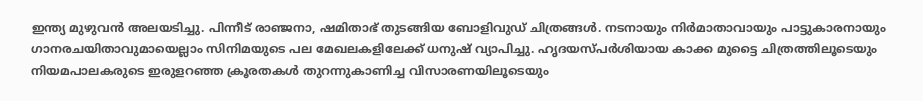ഇന്ത്യ മുഴുവൻ അലയടിച്ചു. പിന്നീട് രാഞ്ജനാ, ഷമിതാഭ് തുടങ്ങിയ ബോളിവുഡ് ചിത്രങ്ങൾ. നടനായും നിർമാതാവായും പാട്ടുകാരനായും ഗാനരചയിതാവുമായെല്ലാം സിനിമയുടെ പല മേഖലകളിലേക്ക് ധനുഷ് വ്യാപിച്ചു. ഹൃദയസ്‌പർശിയായ കാക്ക മുട്ടൈ ചിത്രത്തിലൂടെയും നിയമപാലകരുടെ ഇരുളറഞ്ഞ ക്രൂരതകൾ തുറന്നുകാണിച്ച വിസാരണയിലൂടെയും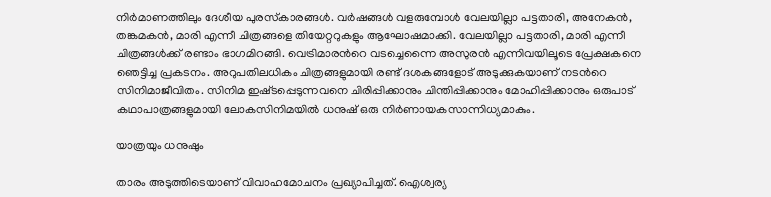നിർമാണത്തിലും ദേശീയ പുരസ്‌കാരങ്ങൾ. വർഷങ്ങൾ വളരുമ്പോൾ വേലയില്ലാ പട്ടതാരി, അനേകൻ, തങ്കമകൻ, മാരി എന്നീ ചിത്രങ്ങളെ തിയേറ്ററുകളും ആഘോഷമാക്കി. വേലയില്ലാ പട്ടതാരി, മാരി എന്നീ ചിത്രങ്ങൾക്ക് രണ്ടാം ഭാഗമിറങ്ങി. വെട്രിമാരൻറെ വടച്ചെന്നൈ അസുരൻ എന്നിവയിലൂടെ പ്രേക്ഷകനെ ഞെട്ടിച്ച പ്രകടനം. അറുപതിലധികം ചിത്രങ്ങളുമായി രണ്ട് ദശകങ്ങളോട് അടുക്കുകയാണ് നടൻറെ സിനിമാജീവിതം. സിനിമ ഇഷ്‌ടപ്പെടുന്നവനെ ചിരിപ്പിക്കാനും ചിന്തിപ്പിക്കാനും മോഹിപ്പിക്കാനും ഒരുപാട് കഥാപാത്രങ്ങളുമായി ലോകസിനിമയിൽ ധനുഷ് ഒരു നിർണായകസാന്നിധ്യമാകും.

യാത്രയും ധനുഷും

താരം അടുത്തിടെയാണ് വിവാഹമോചനം പ്രഖ്യാപിച്ചത്. ഐശ്വര്യ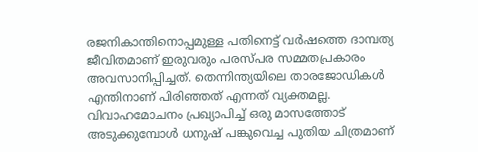രജനികാന്തിനൊപ്പമുള്ള പതിനെട്ട് വർഷത്തെ ദാമ്പത്യ ജീവിതമാണ് ഇരുവരും പരസ്പര സമ്മതപ്രകാരം അവസാനിപ്പിച്ചത്. തെന്നിന്ത്യയിലെ താരജോഡികൾ എന്തിനാണ് പിരിഞ്ഞത് എന്നത് വ്യക്തമല്ല. വിവാഹമോചനം പ്രഖ്യാപിച്ച് ഒരു മാസത്തോട് അടുക്കുമ്പോൾ ധനുഷ് പങ്കുവെച്ച പുതിയ ചിത്രമാണ്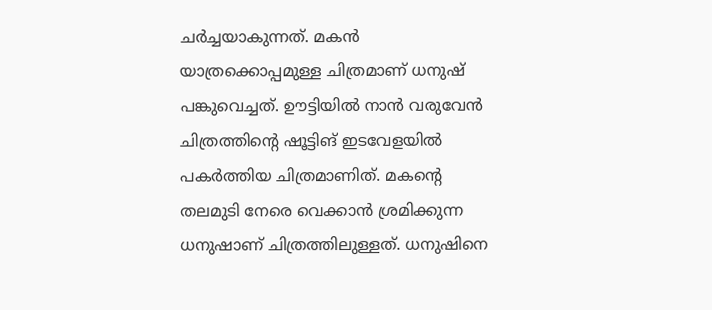ചർച്ചയാകുന്നത്. മകൻ യാത്രക്കൊപ്പമുള്ള ചിത്രമാണ് ധനുഷ് പങ്കുവെച്ചത്. ഊട്ടിയിൽ നാൻ വരുവേൻ ചിത്രത്തിന്റെ ഷൂട്ടിങ് ഇടവേളയിൽ പകർത്തിയ ചിത്രമാണിത്. മകന്റെ തലമുടി നേരെ വെക്കാൻ ശ്രമിക്കുന്ന ധനുഷാണ് ചിത്രത്തിലുള്ളത്. ധനുഷിനെ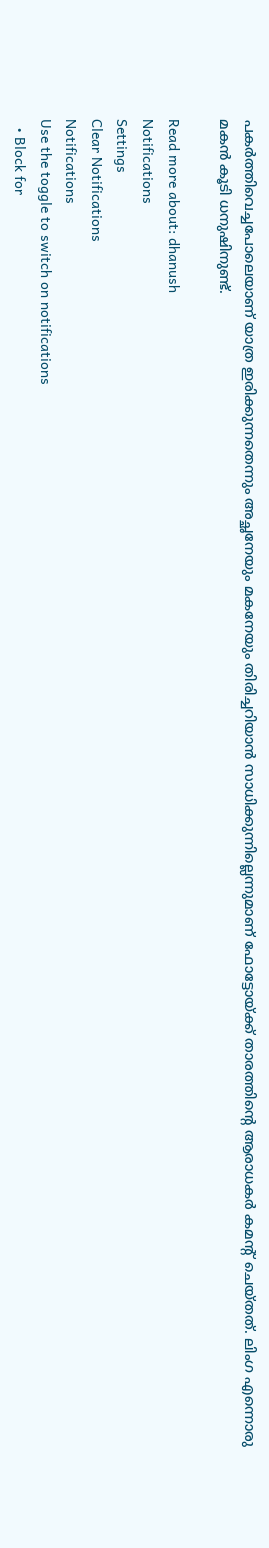പകർത്തിവെച്ചപോലെയാണ് യാത്ര ഇരിക്കുന്നതെന്നും അച്ഛനേയും മകനേയും തിരിച്ചറിയാൻ സാധിക്കുന്നില്ലെന്നുമാണ് ഫോട്ടോയ്ക്ക് താരത്തിന്റെ ആരാധകർ കമന്റ് ചെയ്തത്. ലിംഗ എന്നൊരു മകൻ കൂടി ധനുഷിനുണ്ട്.

Read more about: dhanush
Notifications
Settings
Clear Notifications
Notifications
Use the toggle to switch on notifications
  • Block for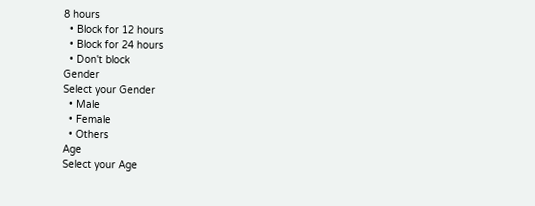8 hours
  • Block for 12 hours
  • Block for 24 hours
  • Don't block
Gender
Select your Gender
  • Male
  • Female
  • Others
Age
Select your Age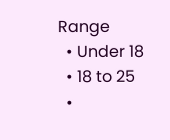Range
  • Under 18
  • 18 to 25
  •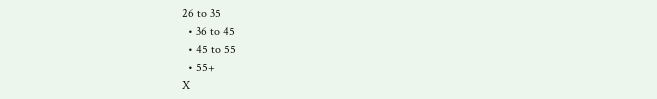26 to 35
  • 36 to 45
  • 45 to 55
  • 55+
X